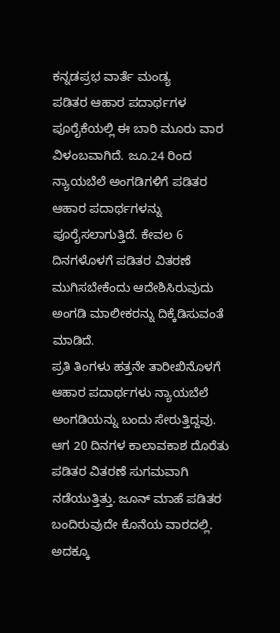ಕನ್ನಡಪ್ರಭ ವಾರ್ತೆ ಮಂಡ್ಯ
ಪಡಿತರ ಆಹಾರ ಪದಾರ್ಥಗಳ ಪೂರೈಕೆಯಲ್ಲಿ ಈ ಬಾರಿ ಮೂರು ವಾರ ವಿಳಂಬವಾಗಿದೆ. ಜೂ.24 ರಿಂದ ನ್ಯಾಯಬೆಲೆ ಅಂಗಡಿಗಳಿಗೆ ಪಡಿತರ ಆಹಾರ ಪದಾರ್ಥಗಳನ್ನು ಪೂರೈಸಲಾಗುತ್ತಿದೆ. ಕೇವಲ 6 ದಿನಗಳೊಳಗೆ ಪಡಿತರ ವಿತರಣೆ ಮುಗಿಸಬೇಕೆಂದು ಆದೇಶಿಸಿರುವುದು ಅಂಗಡಿ ಮಾಲೀಕರನ್ನು ದಿಕ್ಕೆಡಿಸುವಂತೆ ಮಾಡಿದೆ.
ಪ್ರತಿ ತಿಂಗಳು ಹತ್ತನೇ ತಾರೀಖಿನೊಳಗೆ ಆಹಾರ ಪದಾರ್ಥಗಳು ನ್ಯಾಯಬೆಲೆ ಅಂಗಡಿಯನ್ನು ಬಂದು ಸೇರುತ್ತಿದ್ದವು. ಆಗ 20 ದಿನಗಳ ಕಾಲಾವಕಾಶ ದೊರೆತು ಪಡಿತರ ವಿತರಣೆ ಸುಗಮವಾಗಿ ನಡೆಯುತ್ತಿತ್ತು. ಜೂನ್ ಮಾಹೆ ಪಡಿತರ ಬಂದಿರುವುದೇ ಕೊನೆಯ ವಾರದಲ್ಲಿ. ಅದಕ್ಕೂ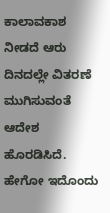ಕಾಲಾವಕಾಶ ನೀಡದೆ ಆರು ದಿನದಲ್ಲೇ ವಿತರಣೆ ಮುಗಿಸುವಂತೆ ಆದೇಶ ಹೊರಡಿಸಿದೆ. ಹೇಗೋ ಇದೊಂದು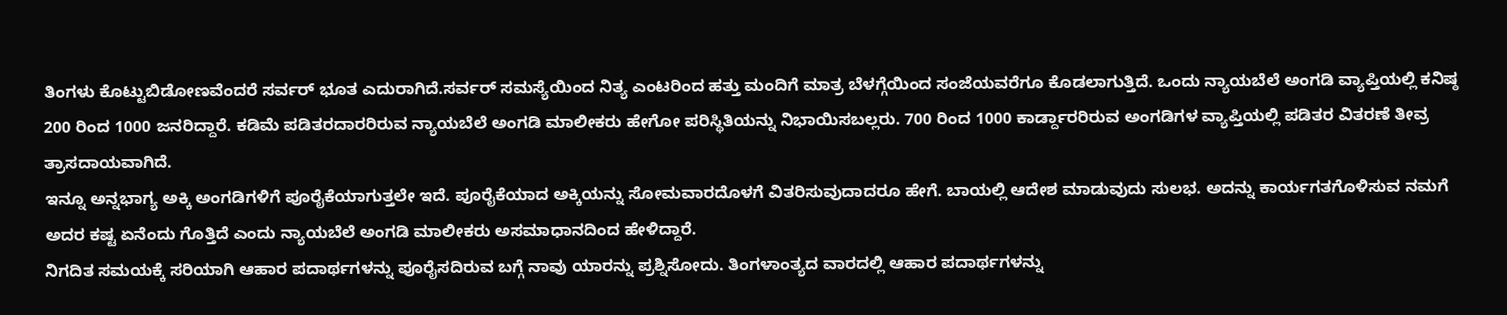ತಿಂಗಳು ಕೊಟ್ಟುಬಿಡೋಣವೆಂದರೆ ಸರ್ವರ್ ಭೂತ ಎದುರಾಗಿದೆ.ಸರ್ವರ್ ಸಮಸ್ಯೆಯಿಂದ ನಿತ್ಯ ಎಂಟರಿಂದ ಹತ್ತು ಮಂದಿಗೆ ಮಾತ್ರ ಬೆಳಗ್ಗೆಯಿಂದ ಸಂಜೆಯವರೆಗೂ ಕೊಡಲಾಗುತ್ತಿದೆ. ಒಂದು ನ್ಯಾಯಬೆಲೆ ಅಂಗಡಿ ವ್ಯಾಪ್ತಿಯಲ್ಲಿ ಕನಿಷ್ಠ 200 ರಿಂದ 1000 ಜನರಿದ್ದಾರೆ. ಕಡಿಮೆ ಪಡಿತರದಾರರಿರುವ ನ್ಯಾಯಬೆಲೆ ಅಂಗಡಿ ಮಾಲೀಕರು ಹೇಗೋ ಪರಿಸ್ಥಿತಿಯನ್ನು ನಿಭಾಯಿಸಬಲ್ಲರು. 700 ರಿಂದ 1000 ಕಾರ್ಡ್ದಾರರಿರುವ ಅಂಗಡಿಗಳ ವ್ಯಾಪ್ತಿಯಲ್ಲಿ ಪಡಿತರ ವಿತರಣೆ ತೀವ್ರ ತ್ರಾಸದಾಯವಾಗಿದೆ.
ಇನ್ನೂ ಅನ್ನಭಾಗ್ಯ ಅಕ್ಕಿ ಅಂಗಡಿಗಳಿಗೆ ಪೂರೈಕೆಯಾಗುತ್ತಲೇ ಇದೆ. ಪೂರೈಕೆಯಾದ ಅಕ್ಕಿಯನ್ನು ಸೋಮವಾರದೊಳಗೆ ವಿತರಿಸುವುದಾದರೂ ಹೇಗೆ. ಬಾಯಲ್ಲಿ ಆದೇಶ ಮಾಡುವುದು ಸುಲಭ. ಅದನ್ನು ಕಾರ್ಯಗತಗೊಳಿಸುವ ನಮಗೆ ಅದರ ಕಷ್ಟ ಏನೆಂದು ಗೊತ್ತಿದೆ ಎಂದು ನ್ಯಾಯಬೆಲೆ ಅಂಗಡಿ ಮಾಲೀಕರು ಅಸಮಾಧಾನದಿಂದ ಹೇಳಿದ್ದಾರೆ.
ನಿಗದಿತ ಸಮಯಕ್ಕೆ ಸರಿಯಾಗಿ ಆಹಾರ ಪದಾರ್ಥಗಳನ್ನು ಪೂರೈಸದಿರುವ ಬಗ್ಗೆ ನಾವು ಯಾರನ್ನು ಪ್ರಶ್ನಿಸೋದು. ತಿಂಗಳಾಂತ್ಯದ ವಾರದಲ್ಲಿ ಆಹಾರ ಪದಾರ್ಥಗಳನ್ನು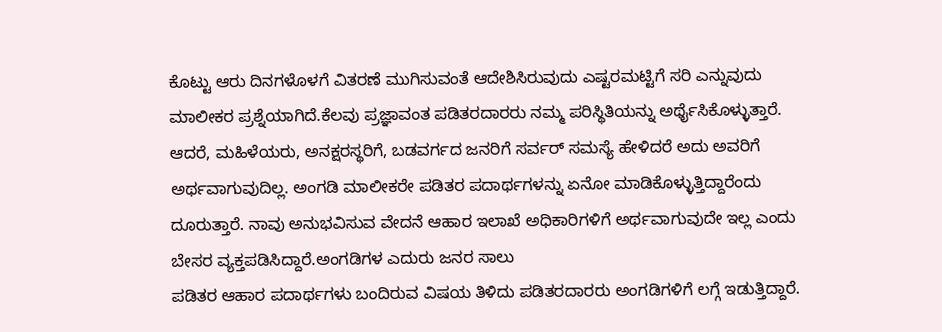ಕೊಟ್ಟು ಆರು ದಿನಗಳೊಳಗೆ ವಿತರಣೆ ಮುಗಿಸುವಂತೆ ಆದೇಶಿಸಿರುವುದು ಎಷ್ಟರಮಟ್ಟಿಗೆ ಸರಿ ಎನ್ನುವುದು ಮಾಲೀಕರ ಪ್ರಶ್ನೆಯಾಗಿದೆ.ಕೆಲವು ಪ್ರಜ್ಞಾವಂತ ಪಡಿತರದಾರರು ನಮ್ಮ ಪರಿಸ್ಥಿತಿಯನ್ನು ಅರ್ಥೈಸಿಕೊಳ್ಳುತ್ತಾರೆ. ಆದರೆ, ಮಹಿಳೆಯರು, ಅನಕ್ಷರಸ್ಥರಿಗೆ, ಬಡವರ್ಗದ ಜನರಿಗೆ ಸರ್ವರ್ ಸಮಸ್ಯೆ ಹೇಳಿದರೆ ಅದು ಅವರಿಗೆ ಅರ್ಥವಾಗುವುದಿಲ್ಲ. ಅಂಗಡಿ ಮಾಲೀಕರೇ ಪಡಿತರ ಪದಾರ್ಥಗಳನ್ನು ಏನೋ ಮಾಡಿಕೊಳ್ಳುತ್ತಿದ್ದಾರೆಂದು ದೂರುತ್ತಾರೆ. ನಾವು ಅನುಭವಿಸುವ ವೇದನೆ ಆಹಾರ ಇಲಾಖೆ ಅಧಿಕಾರಿಗಳಿಗೆ ಅರ್ಥವಾಗುವುದೇ ಇಲ್ಲ ಎಂದು ಬೇಸರ ವ್ಯಕ್ತಪಡಿಸಿದ್ದಾರೆ.ಅಂಗಡಿಗಳ ಎದುರು ಜನರ ಸಾಲು
ಪಡಿತರ ಆಹಾರ ಪದಾರ್ಥಗಳು ಬಂದಿರುವ ವಿಷಯ ತಿಳಿದು ಪಡಿತರದಾರರು ಅಂಗಡಿಗಳಿಗೆ ಲಗ್ಗೆ ಇಡುತ್ತಿದ್ದಾರೆ.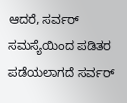ಆದರೆ, ಸರ್ವರ್ ಸಮಸ್ಯೆಯಿಂದ ಪಡಿತರ ಪಡೆಯಲಾಗದೆ ಸರ್ವರ್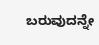ಬರುವುದನ್ನೇ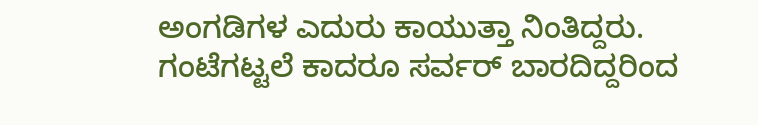ಅಂಗಡಿಗಳ ಎದುರು ಕಾಯುತ್ತಾ ನಿಂತಿದ್ದರು. ಗಂಟೆಗಟ್ಟಲೆ ಕಾದರೂ ಸರ್ವರ್ ಬಾರದಿದ್ದರಿಂದ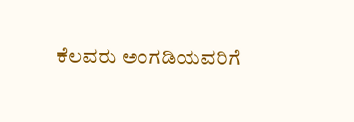ಕೆಲವರು ಅಂಗಡಿಯವರಿಗೆ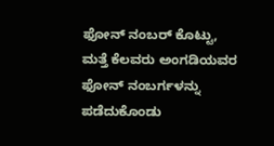ಫೋನ್ ನಂಬರ್ ಕೊಟ್ಟು, ಮತ್ತೆ ಕೆಲವರು ಅಂಗಡಿಯವರ ಫೋನ್ ನಂಬರ್ಗಳನ್ನು ಪಡೆದುಕೊಂಡು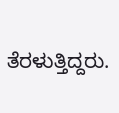ತೆರಳುತ್ತಿದ್ದರು.